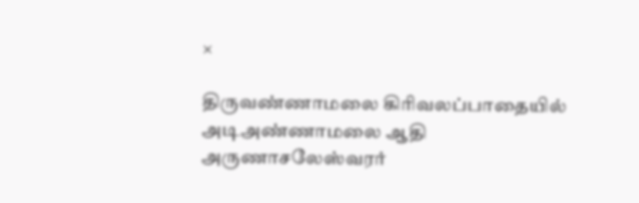×

திருவண்ணாமலை கிரிவலப்பாதையில் அடிஅண்ணாமலை ஆதி அருணாசலேஸ்வரர்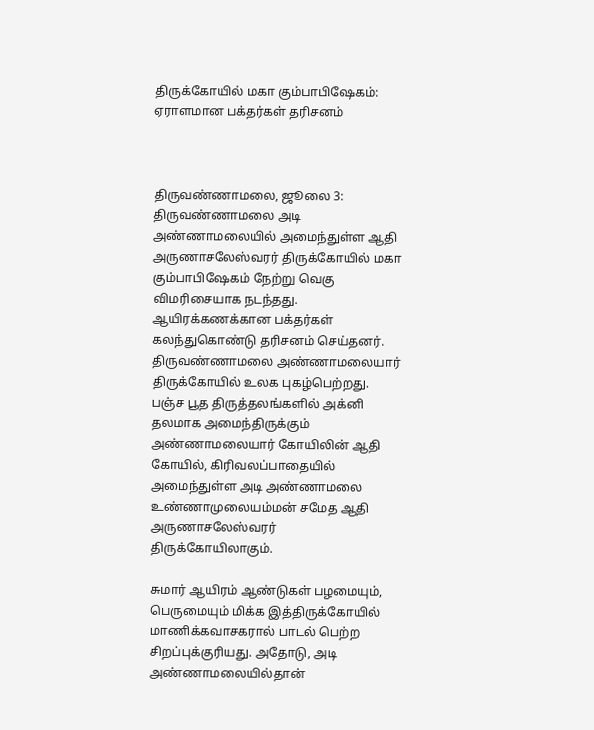திருக்கோயில் மகா கும்பாபிஷேகம்: ஏராளமான பக்தர்கள் தரிசனம்



திருவண்ணாமலை, ஜூலை 3: திருவண்ணாமலை அடி அண்ணாமலையில் அமைந்துள்ள ஆதி அருணாசலேஸ்வரர் திருக்கோயில் மகா கும்பாபிஷேகம் நேற்று வெகு விமரிசையாக நடந்தது. ஆயிரக்கணக்கான பக்தர்கள் கலந்துகொண்டு தரிசனம் செய்தனர். திருவண்ணாமலை அண்ணாமலையார் திருக்கோயில் உலக புகழ்பெற்றது. பஞ்ச பூத திருத்தலங்களில் அக்னி தலமாக அமைந்திருக்கும் அண்ணாமலையார் கோயிலின் ஆதி கோயில், கிரிவலப்பாதையில் அமைந்துள்ள அடி அண்ணாமலை உண்ணாமுலையம்மன் சமேத ஆதி அருணாசலேஸ்வரர் திருக்கோயிலாகும்.

சுமார் ஆயிரம் ஆண்டுகள் பழமையும், பெருமையும் மிக்க இத்திருக்கோயில் மாணிக்கவாசகரால் பாடல் பெற்ற சிறப்புக்குரியது. அதோடு, அடி அண்ணாமலையில்தான்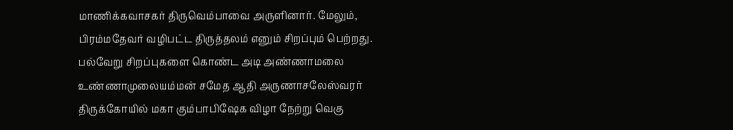மாணிக்கவாசகர் திருவெம்பாவை அருளினார். மேலும், பிரம்மதேவர் வழிபட்ட திருத்தலம் எனும் சிறப்பும் பெற்றது. பல்வேறு சிறப்புகளை கொண்ட அடி அண்ணாமலை உண்ணாமுலையம்மன் சமேத ஆதி அருணாசலேஸ்வரர் திருக்கோயில் மகா கும்பாபிஷேக விழா நேற்று வெகு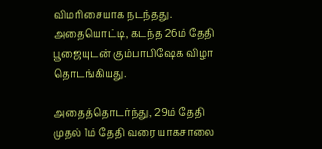விமரிசையாக நடந்தது. அதையொட்டி, கடந்த 26ம் தேதி பூஜையுடன் கும்பாபிஷேக விழா தொடங்கியது.

அதைத்தொடர்ந்து, 29ம் தேதி முதல் 1ம் தேதி வரை யாகசாலை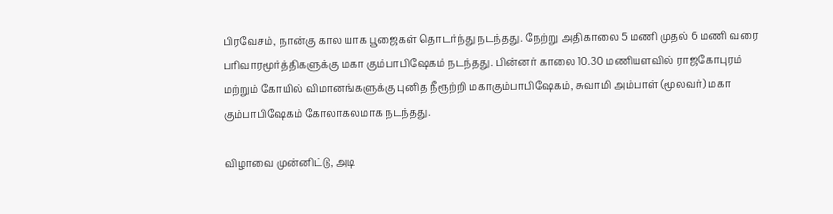பிரவேசம், நான்கு கால யாக பூஜைகள் தொடர்ந்து நடந்தது. நேற்று அதிகாலை 5 மணி முதல் 6 மணி வரை பரிவாரமூர்த்திகளுக்கு மகா கும்பாபிஷேகம் நடந்தது. பின்னர் காலை 10.30 மணியளவில் ராஜகோபுரம் மற்றும் கோயில் விமானங்களுக்கு புனித நீரூற்றி மகாகும்பாபிஷேகம், சுவாமி அம்பாள் (மூலவர்) மகா கும்பாபிஷேகம் கோலாகலமாக நடந்தது.

விழாவை முன்னிட்டு, அடி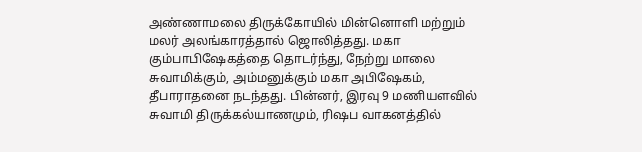அண்ணாமலை திருக்கோயில் மின்னொளி மற்றும் மலர் அலங்காரத்தால் ஜொலித்தது. மகா கும்பாபிஷேகத்தை தொடர்ந்து, நேற்று மாலை சுவாமிக்கும், அம்மனுக்கும் மகா அபிஷேகம், தீபாராதனை நடந்தது. பின்னர், இரவு 9 மணியளவில் சுவாமி திருக்கல்யாணமும், ரிஷப வாகனத்தில்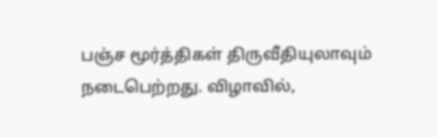பஞ்ச மூர்த்திகள் திருவீதியுலாவும் நடைபெற்றது. விழாவில்,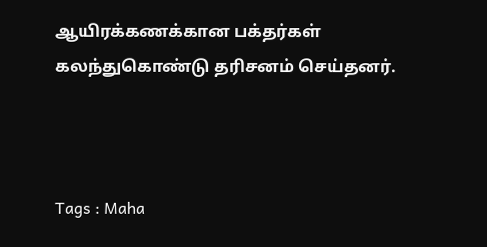ஆயிரக்கணக்கான பக்தர்கள் கலந்துகொண்டு தரிசனம் செய்தனர்.



Tags : Maha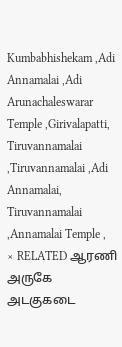Kumbabhishekam ,Adi Annamalai ,Adi Arunachaleswarar Temple ,Girivalapatti, Tiruvannamalai ,Tiruvannamalai ,Adi Annamalai, Tiruvannamalai ,Annamalai Temple ,
× RELATED ஆரணி அருகே அடகுகடை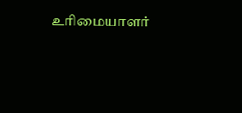உரிமையாளர்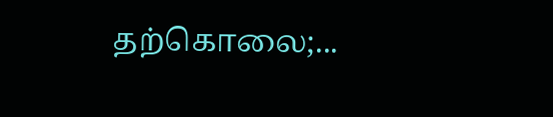தற்கொலை;...